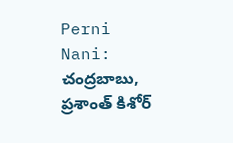Perni Nani: చంద్రబాబు, ప్రశాంత్ కిశోర్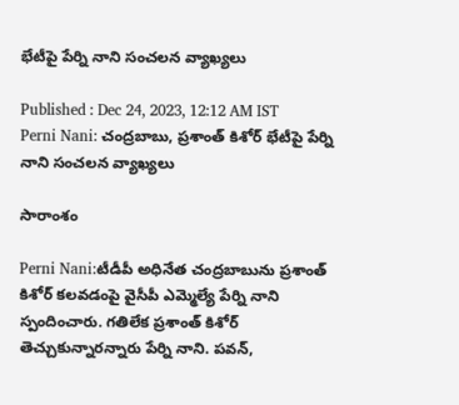భేటీపై పేర్ని నాని సంచలన వ్యాఖ్యలు

Published : Dec 24, 2023, 12:12 AM IST
Perni Nani: చంద్రబాబు, ప్రశాంత్ కిశోర్ భేటీపై పేర్ని నాని సంచలన వ్యాఖ్యలు

సారాంశం

Perni Nani:టీడీపీ అధినేత చంద్రబాబును ప్రశాంత్ కిశోర్ కలవడంపై వైసీపీ ఎమ్మెల్యే పేర్ని నాని  స్పందించారు. గతిలేక ప్రశాంత్ కిశోర్ తెచ్చుకున్నారన్నారు పేర్ని నాని. పవన్,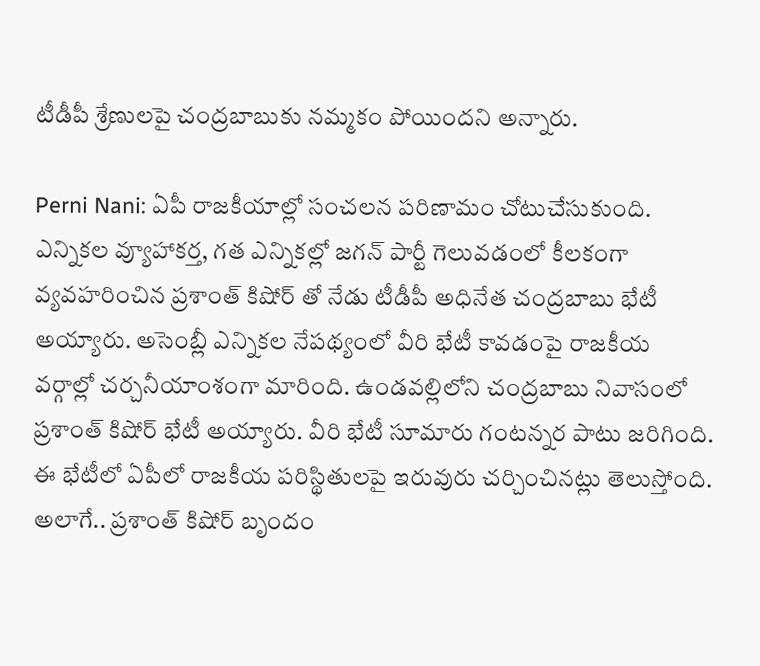టీడీపీ శ్రేణులపై చంద్రబాబుకు నమ్మకం పోయిందని అన్నారు.

Perni Nani: ఏపీ రాజకీయాల్లో సంచలన పరిణామం చోటుచేసుకుంది.  ఎన్నికల వ్యూహాకర్త, గత ఎన్నికల్లో జగన్ పార్టీ గెలువడంలో కీలకంగా వ్యవహరించిన ప్రశాంత్ కిషోర్ తో నేడు టీడీపీ అధినేత చంద్రబాబు భేటీ అయ్యారు. అసెంబ్లీ ఎన్నికల నేపథ్యంలో వీరి భేటీ కావడంపై రాజకీయ వర్గాల్లో చర్చనీయాంశంగా మారింది. ఉండవల్లిలోని చంద్రబాబు నివాసంలో  ప్రశాంత్ కిషోర్ భేటీ అయ్యారు. వీరి భేటీ సూమారు గంటన్నర పాటు జరిగింది. ఈ భేటీలో ఏపీలో రాజకీయ పరిస్థితులపై ఇరువురు చర్చించినట్లు తెలుస్తోంది. అలాగే.. ప్రశాంత్ కిషోర్ బృందం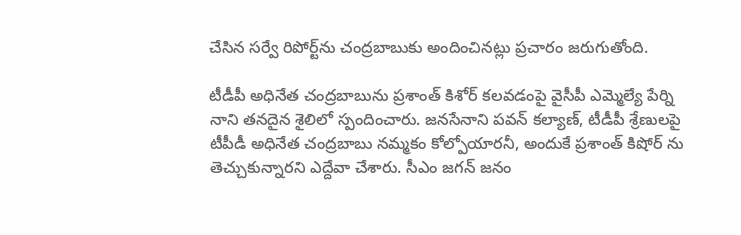చేసిన సర్వే రిపోర్ట్‌ను చంద్రబాబుకు అందించినట్లు ప్రచారం జరుగుతోంది.

టీడీపీ అధినేత చంద్రబాబును ప్రశాంత్ కిశోర్ కలవడంపై వైసీపీ ఎమ్మెల్యే పేర్ని నాని తనదైన శైలిలో స్పందించారు. జనసేనాని పవన్ కల్యాణ్, టీడీపీ శ్రేణులపై టీపీడీ అధినేత చంద్రబాబు నమ్మకం కోల్పోయారనీ, అందుకే ప్రశాంత్ కిషోర్ ను తెచ్చుకున్నారని ఎద్దేవా చేశారు. సీఎం జగన్ జనం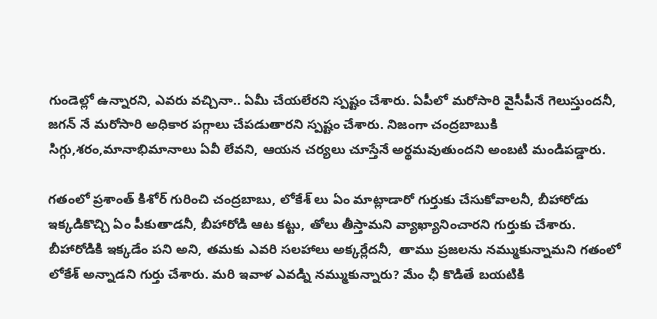గుండెల్లో ఉన్నారని, ఎవరు వచ్చినా.. ఏమీ చేయలేరని స్పష్టం చేశారు. ఏపీలో మరోసారి వైసీపీనే గెలుస్తుందనీ, జగన్ నే మరోసారి అధికార పగ్గాలు చేపడుతారని స్పష్టం చేశారు. నిజంగా చంద్రబాబుకి సిగ్గు,శరం,మానాభిమానాలు ఏవీ లేవని, ఆయన చర్యలు చూస్తేనే అర్థమవుతుందని అంబటి మండిపడ్డారు.

గతంలో ప్రశాంత్ కిశోర్ గురించి చంద్రబాబు, లోకేశ్ లు ఏం మాట్లాడారో గుర్తుకు చేసుకోవాలనీ, బీహారోడు ఇక్కడికొచ్చి ఏం పీకుతాడనీ, బీహారోడి ఆట కట్టు, తోలు తీస్తామని వ్యాఖ్యానించారని గుర్తుకు చేశారు. బీహారోడికి ఇక్కడేం పని అని, తమకు ఎవరి సలహాలు అక్కర్లేదనీ,  తాము ప్రజలను నమ్ముకున్నామని గతంలో లోకేశ్ అన్నాడని గుర్తు చేశారు. మరి ఇవాళ ఎవడ్ని నమ్ముకున్నారు? మేం ఛీ కొడితే బయటికి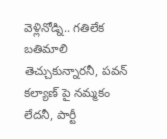వెళ్లినోడ్ని.. గతిలేక బతిమాలి తెచ్చుకున్నారనీ, పవన్ కల్యాణ్ పై నమ్మకం లేదనీ, పార్టీ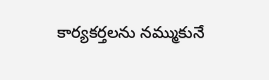కార్యకర్తలను నమ్ముకునే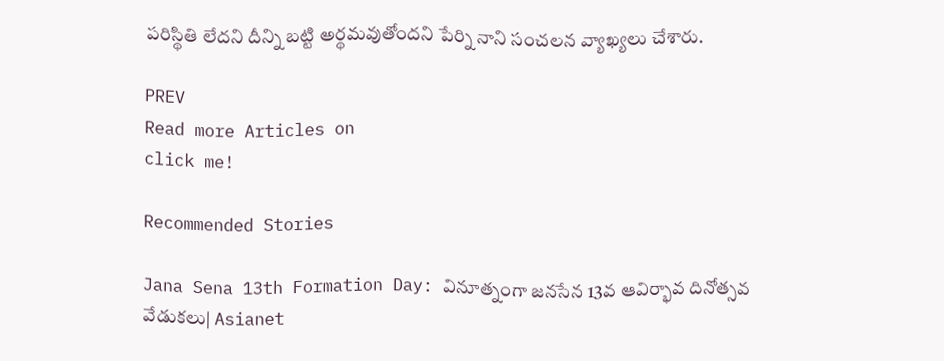పరిస్థితి లేదని దీన్ని బట్టి అర్థమవుతోందని పేర్ని నాని సంచలన వ్యాఖ్యలు చేశారు.

PREV
Read more Articles on
click me!

Recommended Stories

Jana Sena 13th Formation Day: వినూత్నంగా జనసేన 13వ ఆవిర్భావ దినోత్సవ వేడుకలు| Asianet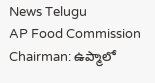News Telugu
AP Food Commission Chairman: ఉప్మాలో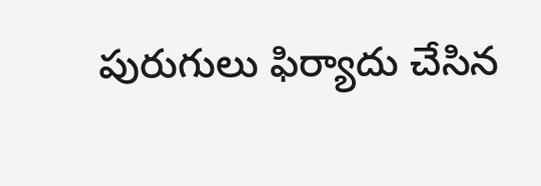పురుగులు ఫిర్యాదు చేసిన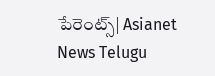పేరెంట్స్| Asianet News Telugu